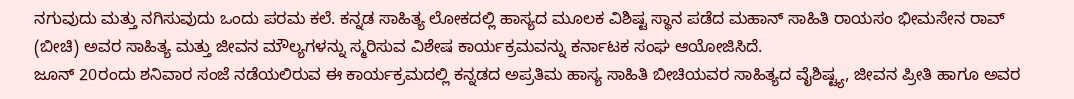ನಗುವುದು ಮತ್ತು ನಗಿಸುವುದು ಒಂದು ಪರಮ ಕಲೆ. ಕನ್ನಡ ಸಾಹಿತ್ಯ ಲೋಕದಲ್ಲಿ ಹಾಸ್ಯದ ಮೂಲಕ ವಿಶಿಷ್ಟ ಸ್ಥಾನ ಪಡೆದ ಮಹಾನ್ ಸಾಹಿತಿ ರಾಯಸಂ ಭೀಮಸೇನ ರಾವ್ (ಬೀಚಿ) ಅವರ ಸಾಹಿತ್ಯ ಮತ್ತು ಜೀವನ ಮೌಲ್ಯಗಳನ್ನು ಸ್ಮರಿಸುವ ವಿಶೇಷ ಕಾರ್ಯಕ್ರಮವನ್ನು ಕರ್ನಾಟಕ ಸಂಘ ಆಯೋಜಿಸಿದೆ.
ಜೂನ್ 20ರಂದು ಶನಿವಾರ ಸಂಜೆ ನಡೆಯಲಿರುವ ಈ ಕಾರ್ಯಕ್ರಮದಲ್ಲಿ ಕನ್ನಡದ ಅಪ್ರತಿಮ ಹಾಸ್ಯ ಸಾಹಿತಿ ಬೀಚಿಯವರ ಸಾಹಿತ್ಯದ ವೈಶಿಷ್ಟ್ಯ, ಜೀವನ ಪ್ರೀತಿ ಹಾಗೂ ಅವರ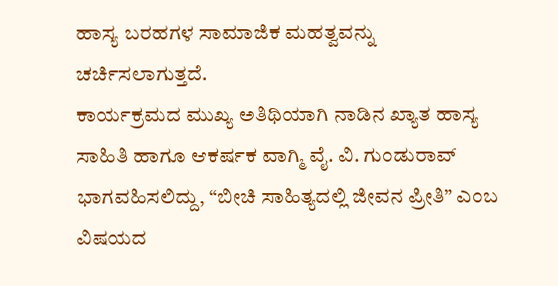ಹಾಸ್ಯ ಬರಹಗಳ ಸಾಮಾಜಿಕ ಮಹತ್ವವನ್ನು ಚರ್ಚಿಸಲಾಗುತ್ತದೆ.
ಕಾರ್ಯಕ್ರಮದ ಮುಖ್ಯ ಅತಿಥಿಯಾಗಿ ನಾಡಿನ ಖ್ಯಾತ ಹಾಸ್ಯ ಸಾಹಿತಿ ಹಾಗೂ ಆಕರ್ಷಕ ವಾಗ್ಮಿ ವೈ. ವಿ. ಗುಂಡುರಾವ್ ಭಾಗವಹಿಸಲಿದ್ದು, “ಬೀಚಿ ಸಾಹಿತ್ಯದಲ್ಲಿ ಜೀವನ ಪ್ರೀತಿ” ಎಂಬ ವಿಷಯದ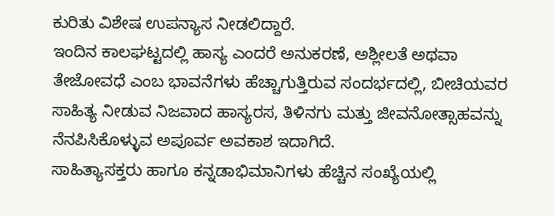ಕುರಿತು ವಿಶೇಷ ಉಪನ್ಯಾಸ ನೀಡಲಿದ್ದಾರೆ.
ಇಂದಿನ ಕಾಲಘಟ್ಟದಲ್ಲಿ ಹಾಸ್ಯ ಎಂದರೆ ಅನುಕರಣೆ, ಅಶ್ಲೀಲತೆ ಅಥವಾ ತೇಜೋವಧೆ ಎಂಬ ಭಾವನೆಗಳು ಹೆಚ್ಚಾಗುತ್ತಿರುವ ಸಂದರ್ಭದಲ್ಲಿ, ಬೀಚಿಯವರ ಸಾಹಿತ್ಯ ನೀಡುವ ನಿಜವಾದ ಹಾಸ್ಯರಸ, ತಿಳಿನಗು ಮತ್ತು ಜೀವನೋತ್ಸಾಹವನ್ನು ನೆನಪಿಸಿಕೊಳ್ಳುವ ಅಪೂರ್ವ ಅವಕಾಶ ಇದಾಗಿದೆ.
ಸಾಹಿತ್ಯಾಸಕ್ತರು ಹಾಗೂ ಕನ್ನಡಾಭಿಮಾನಿಗಳು ಹೆಚ್ಚಿನ ಸಂಖ್ಯೆಯಲ್ಲಿ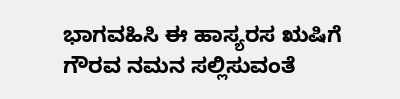ಭಾಗವಹಿಸಿ ಈ ಹಾಸ್ಯರಸ ಋಷಿಗೆ ಗೌರವ ನಮನ ಸಲ್ಲಿಸುವಂತೆ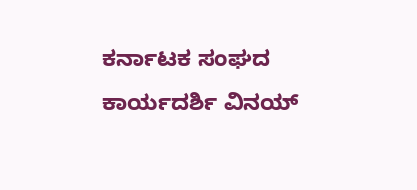ಕರ್ನಾಟಕ ಸಂಘದ ಕಾರ್ಯದರ್ಶಿ ವಿನಯ್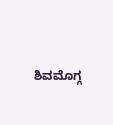ಶಿವಮೊಗ್ಗ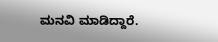ಮನವಿ ಮಾಡಿದ್ದಾರೆ.